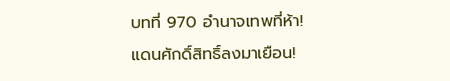บทที่ 970 อำนาจเทพที่ห้า!
แดนศักดิ์สิทธิ์ลงมาเยือน!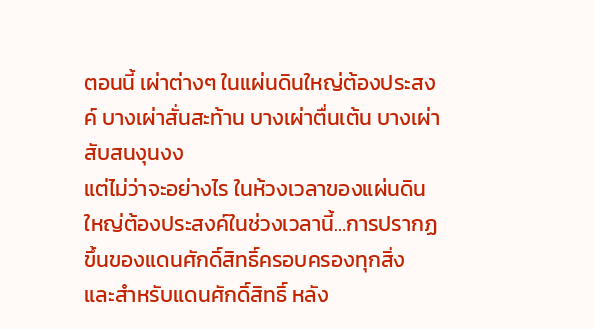ตอนนี้ เผ่าต่างๆ ในแผ่นดินใหญ่ต้องประสงค์ บางเผ่าสั่นสะท้าน บางเผ่าตื่นเต้น บางเผ่าสับสนงุนงง
แต่ไม่ว่าจะอย่างไร ในห้วงเวลาของแผ่นดินใหญ่ต้องประสงค์ในช่วงเวลานี้…การปรากฏขึ้นของแดนศักดิ์สิทธิ์ครอบครองทุกสิ่ง
และสำหรับแดนศักดิ์สิทธิ์ หลัง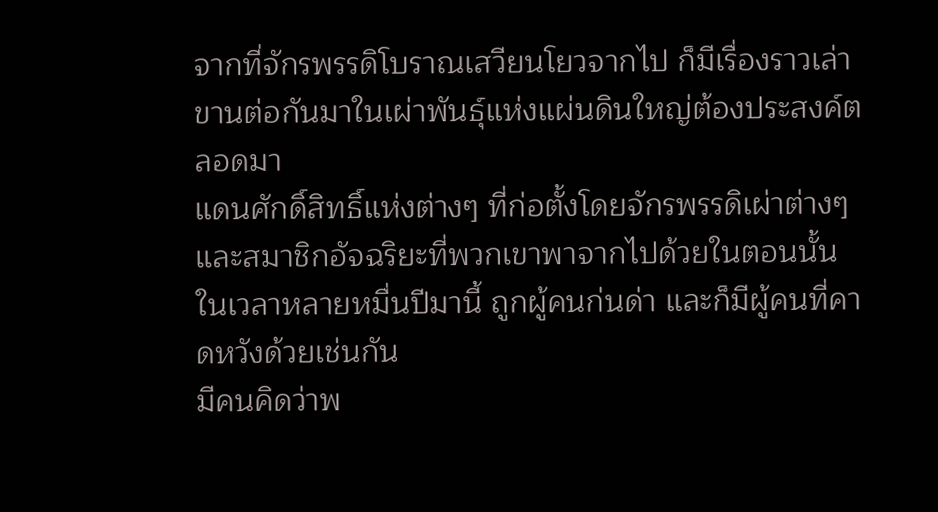จากที่จักรพรรดิโบราณเสวียนโยวจากไป ก็มีเรื่องราวเล่าขานต่อกันมาในเผ่าพันธุ์แห่งแผ่นดินใหญ่ต้องประสงค์ตลอดมา
แดนศักดิ์สิทธิ์แห่งต่างๆ ที่ก่อตั้งโดยจักรพรรดิเผ่าต่างๆ และสมาชิกอัจฉริยะที่พวกเขาพาจากไปด้วยในตอนนั้น ในเวลาหลายหมื่นปีมานี้ ถูกผู้คนก่นด่า และก็มีผู้คนที่คาดหวังด้วยเช่นกัน
มีคนคิดว่าพ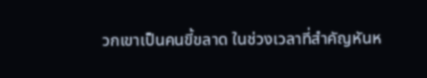วกเขาเป็นคนขี้ขลาด ในช่วงเวลาที่สำคัญหันห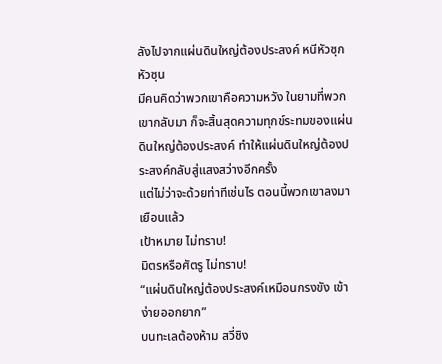ลังไปจากแผ่นดินใหญ่ต้องประสงค์ หนีหัวซุกหัวซุน
มีคนคิดว่าพวกเขาคือความหวัง ในยามที่พวกเขากลับมา ก็จะสิ้นสุดความทุกข์ระทมของแผ่นดินใหญ่ต้องประสงค์ ทำให้แผ่นดินใหญ่ต้องประสงค์กลับสู่แสงสว่างอีกครั้ง
แต่ไม่ว่าจะด้วยท่าทีเช่นไร ตอนนี้พวกเขาลงมาเยือนแล้ว
เป้าหมาย ไม่ทราบ!
มิตรหรือศัตรู ไม่ทราบ!
“แผ่นดินใหญ่ต้องประสงค์เหมือนกรงขัง เข้าง่ายออกยาก”
บนทะเลต้องห้าม สวี่ชิง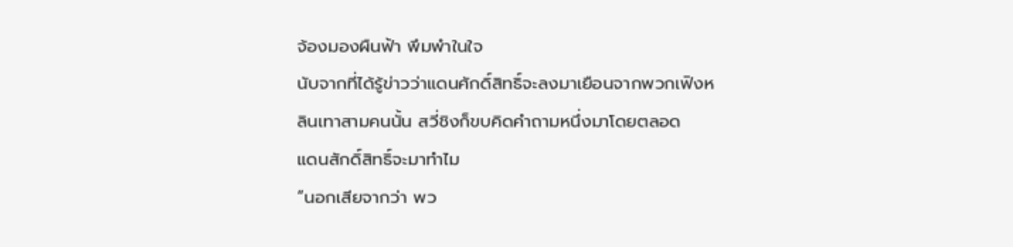จ้องมองผืนฟ้า พึมพำในใจ
นับจากที่ได้รู้ข่าวว่าแดนศักดิ์สิทธิ์จะลงมาเยือนจากพวกเฟิงหลินเทาสามคนนั้น สวี่ชิงก็ขบคิดคำถามหนึ่งมาโดยตลอด
แดนสักดิ์สิทธิ์จะมาทำไม
“นอกเสียจากว่า พว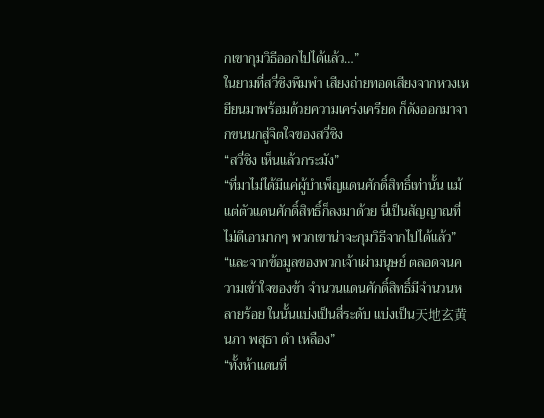กเขากุมวิธีออกไปได้แล้ว…”
ในยามที่สวี่ชิงพึมพำ เสียงถ่ายทอดเสียงจากหวงเหยียนมาพร้อมด้วยความเคร่งเครียด ก็ดังออกมาจากขนนกสู่จิตใจของสวี่ชิง
“สวี่ชิง เห็นแล้วกระมัง”
“ที่มาไม่ได้มีแค่ผู้บำเพ็ญแดนศักดิ์สิทธิ์เท่านั้น แม้แต่ตัวแดนศักดิ์สิทธิ์ก็ลงมาด้วย นี่เป็นสัญญาณที่ไม่ดีเอามากๆ พวกเขาน่าจะกุมวิธีจากไปได้แล้ว”
“และจากข้อมูลของพวกเจ้าเผ่ามนุษย์ ตลอดจนความเข้าใจของข้า จำนวนแดนศักดิ์สิทธิ์มีจำนวนหลายร้อย ในนั้นแบ่งเป็นสี่ระดับ แบ่งเป็น天地玄黄 นภา พสุธา ดำ เหลือง”
“ทั้งห้าแดนที่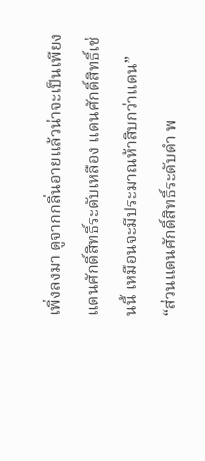เพิ่งลงมา ดูจากกลิ่นอายแล้วน่าจะเป็นเพียงแดนศักดิ์สิทธิ์ระดับเหลือง แดนศักดิ์สิทธิ์เช่นนี้ เหมือนจะมีประมาณห้าสิบกว่าแดน”
“ส่วนแดนศักดิ์สิทธิ์ระดับดำ พ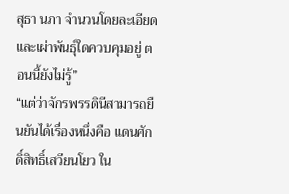สุธา นภา จำนวนโดยละเอียดและเผ่าพันธุ์ใดควบคุมอยู่ ตอนนี้ยังไม่รู้”
“แต่ว่าจักรพรรดินีสามารถยืนยันได้เรื่องหนึ่งคือ แดนศักดิ์สิทธิ์เสวียนโยว ใน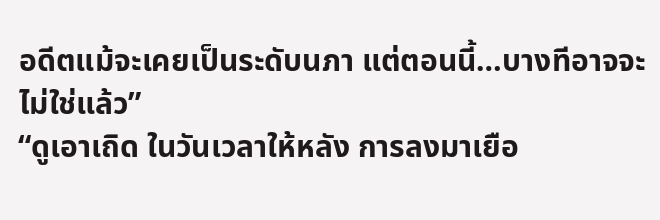อดีตแม้จะเคยเป็นระดับนภา แต่ตอนนี้…บางทีอาจจะไม่ใช่แล้ว”
“ดูเอาเถิด ในวันเวลาให้หลัง การลงมาเยือ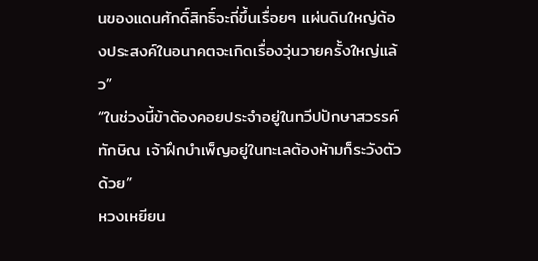นของแดนศักดิ์สิทธิ์จะถี่ขึ้นเรื่อยๆ แผ่นดินใหญ่ต้องประสงค์ในอนาคตจะเกิดเรื่องวุ่นวายครั้งใหญ่แล้ว”
“ในช่วงนี้ข้าต้องคอยประจำอยู่ในทวีปปักษาสวรรค์ทักษิณ เจ้าฝึกบำเพ็ญอยู่ในทะเลต้องห้ามก็ระวังตัวด้วย”
หวงเหยียน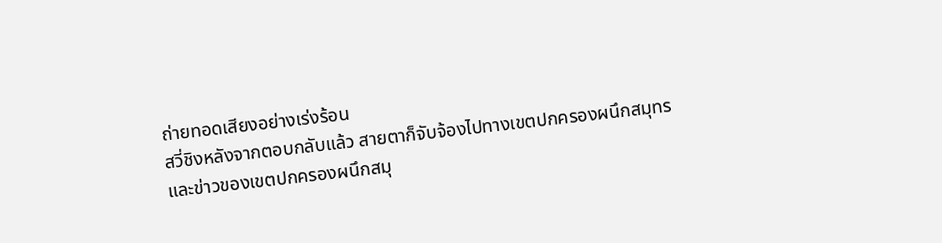ถ่ายทอดเสียงอย่างเร่งร้อน
สวี่ชิงหลังจากตอบกลับแล้ว สายตาก็จับจ้องไปทางเขตปกครองผนึกสมุทร
และข่าวของเขตปกครองผนึกสมุ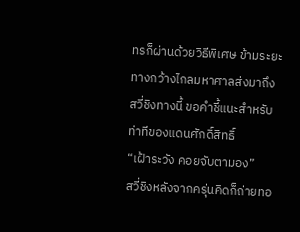ทรก็ผ่านด้วยวิธีพิเศษ ข้ามระยะทางกว้างไกลมหาศาลส่งมาถึงสวี่ชิงทางนี้ ขอคำชี้แนะสำหรับท่าทีของแดนศักดิ์สิทธิ์
“เฝ้าระวัง คอยจับตามอง”
สวี่ชิงหลังจากครุ่นคิดก็ถ่ายทอ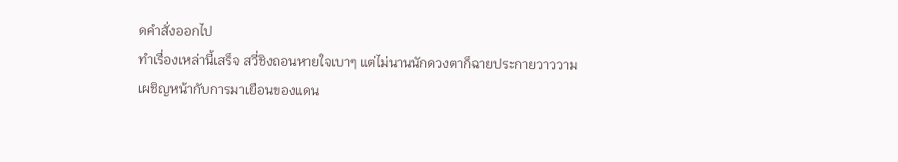ดคำสั่งออกไป
ทำเรื่องเหล่านี้เสร็จ สวี่ชิงถอนหายใจเบาๆ แต่ไม่นานนักดวงตาก็ฉายประกายวาววาม
เผชิญหน้ากับการมาเยือนของแดน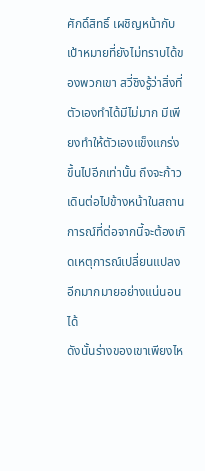ศักดิ์สิทธิ์ เผชิญหน้ากับเป้าหมายที่ยังไม่ทราบได้ของพวกเขา สวี่ชิงรู้ว่าสิ่งที่ตัวเองทำได้มีไม่มาก มีเพียงทำให้ตัวเองแข็งแกร่งขึ้นไปอีกเท่านั้น ถึงจะก้าวเดินต่อไปข้างหน้าในสถานการณ์ที่ต่อจากนี้จะต้องเกิดเหตุการณ์เปลี่ยนแปลงอีกมากมายอย่างแน่นอนได้
ดังนั้นร่างของเขาเพียงไห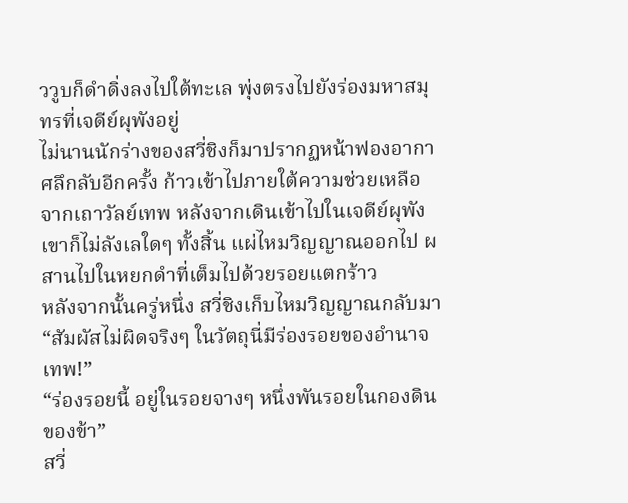ววูบก็ดำดิ่งลงไปใต้ทะเล พุ่งตรงไปยังร่องมหาสมุทรที่เจดีย์ผุพังอยู่
ไม่นานนักร่างของสวี่ชิงก็มาปรากฏหน้าฟองอากาศลึกลับอีกครั้ง ก้าวเข้าไปภายใต้ความช่วยเหลือจากเถาวัลย์เทพ หลังจากเดินเข้าไปในเจดีย์ผุพัง เขาก็ไม่ลังเลใดๆ ทั้งสิ้น แผ่ไหมวิญญาณออกไป ผสานไปในหยกดำที่เต็มไปด้วยรอยแตกร้าว
หลังจากนั้นครู่หนึ่ง สวี่ชิงเก็บไหมวิญญาณกลับมา
“สัมผัสไม่ผิดจริงๆ ในวัตถุนี่มีร่องรอยของอำนาจเทพ!”
“ร่องรอยนี้ อยู่ในรอยจางๆ หนึ่งพันรอยในกองดินของข้า”
สวี่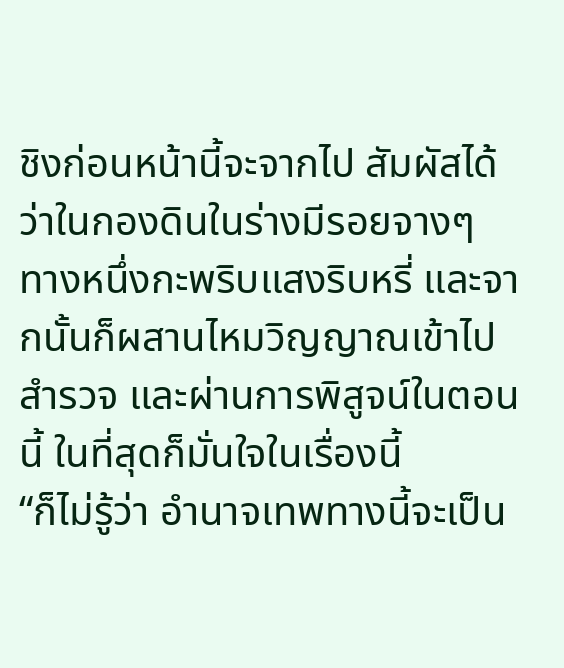ชิงก่อนหน้านี้จะจากไป สัมผัสได้ว่าในกองดินในร่างมีรอยจางๆ ทางหนึ่งกะพริบแสงริบหรี่ และจากนั้นก็ผสานไหมวิญญาณเข้าไปสำรวจ และผ่านการพิสูจน์ในตอนนี้ ในที่สุดก็มั่นใจในเรื่องนี้
“ก็ไม่รู้ว่า อำนาจเทพทางนี้จะเป็น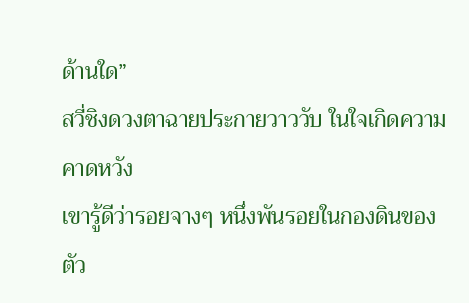ด้านใด”
สวี่ชิงดวงตาฉายประกายวาววับ ในใจเกิดความคาดหวัง
เขารู้ดีว่ารอยจางๆ หนึ่งพันรอยในกองดินของตัว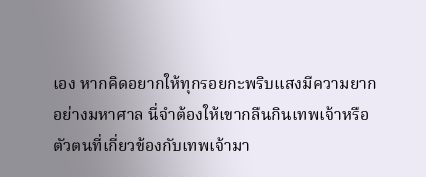เอง หากคิดอยากให้ทุกรอยกะพริบแสงมีความยากอย่างมหาศาล นี่จำต้องให้เขากลืนกินเทพเจ้าหรือตัวตนที่เกี่ยวข้องกับเทพเจ้ามา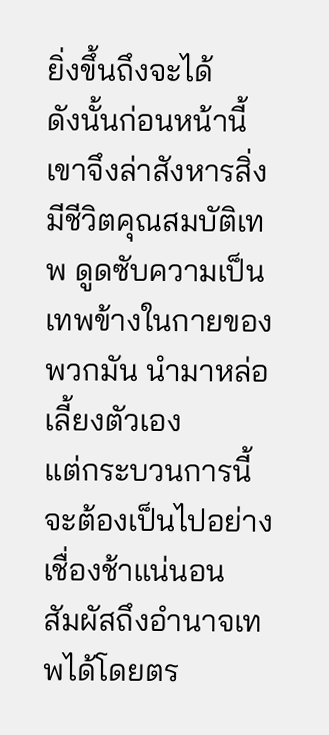ยิ่งขึ้นถึงจะได้
ดังนั้นก่อนหน้านี้เขาจึงล่าสังหารสิ่งมีชีวิตคุณสมบัติเทพ ดูดซับความเป็นเทพข้างในกายของพวกมัน นำมาหล่อเลี้ยงตัวเอง
แต่กระบวนการนี้จะต้องเป็นไปอย่างเชื่องช้าแน่นอน
สัมผัสถึงอำนาจเทพได้โดยตร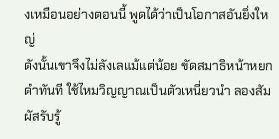งเหมือนอย่างตอนนี้ พูดได้ว่าเป็นโอกาสอันยิ่งใหญ่
ดังนั้นเขาจึงไม่ลังเลแม้แต่น้อย ขัดสมาธิหน้าหยกดำทันที ใช้ไหมวิญญาณเป็นตัวเหนี่ยวนำ ลองสัมผัสรับรู้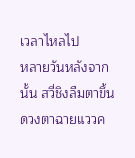เวลาไหลไป
หลายวันหลังจากนั้น สวี่ชิงลืมตาขึ้น ดวงตาฉายแววค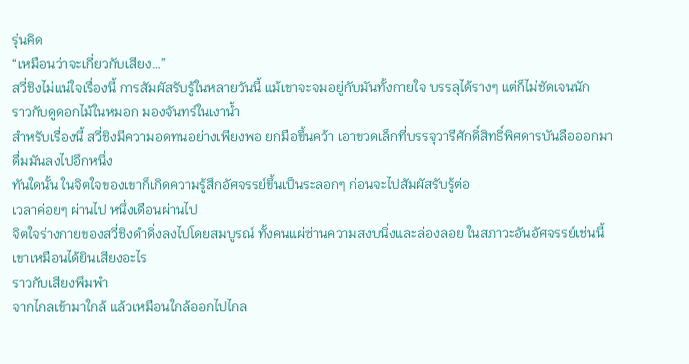รุ่นคิด
“เหมือนว่าจะเกี่ยวกับเสียง…”
สวี่ชิงไม่แน่ใจเรื่องนี้ การสัมผัสรับรู้ในหลายวันนี้ แม้เขาจะจมอยู่กับมันทั้งกายใจ บรรลุได้รางๆ แต่ก็ไม่ชัดเจนนัก
ราวกับดูดอกไม้ในหมอก มองจันทร์ในเงาน้ำ
สำหรับเรื่องนี้ สวี่ชิงมีความอดทนอย่างเพียงพอ ยกมือขึ้นคว้า เอาขวดเล็กที่บรรจุวารีศักดิ์สิทธิ์พิศดารบันลือออกมา
ดื่มมันลงไปอึกหนึ่ง
ทันใดนั้น ในจิตใจของเขาก็เกิดความรู้สึกอัศจรรย์ขึ้นเป็นระลอกๆ ก่อนจะไปสัมผัสรับรู้ต่อ
เวลาค่อยๆ ผ่านไป หนึ่งเดือนผ่านไป
จิตใจร่างกายของสวี่ชิงดำดิ่งลงไปโดยสมบูรณ์ ทั้งคนแผ่ซ่านความสงบนิ่งและล่องลอย ในสภาวะอันอัศจรรย์เช่นนี้ เขาเหมือนได้ยินเสียงอะไร
ราวกับเสียงพึมพำ
จากไกลเข้ามาใกล้ แล้วเหมือนใกล้ออกไปไกล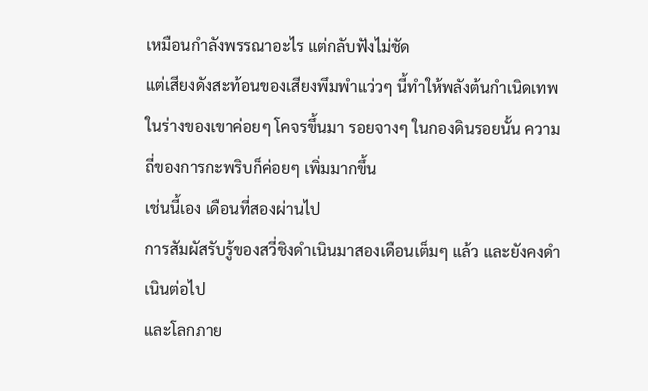เหมือนกำลังพรรณาอะไร แต่กลับฟังไม่ชัด
แต่เสียงดังสะท้อนของเสียงพึมพำแว่วๆ นี้ทำให้พลังต้นกำเนิดเทพในร่างของเขาค่อยๆ โคจรขึ้นมา รอยจางๆ ในกองดินรอยนั้น ความถี่ของการกะพริบก็ค่อยๆ เพิ่มมากขึ้น
เช่นนี้เอง เดือนที่สองผ่านไป
การสัมผัสรับรู้ของสวี่ชิงดำเนินมาสองเดือนเต็มๆ แล้ว และยังคงดำเนินต่อไป
และโลกภาย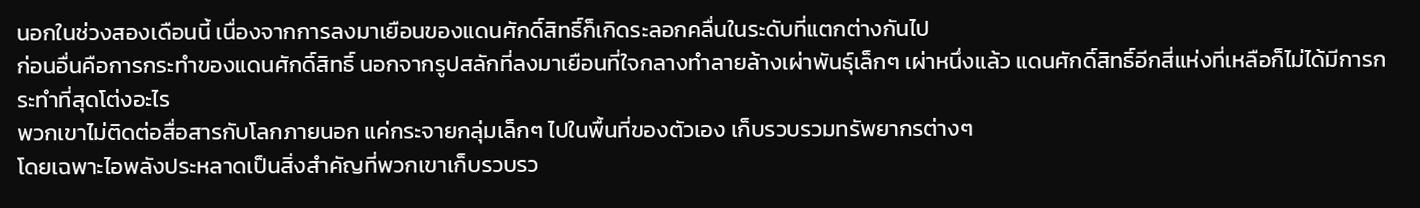นอกในช่วงสองเดือนนี้ เนื่องจากการลงมาเยือนของแดนศักดิ์สิทธิ์ก็เกิดระลอกคลื่นในระดับที่แตกต่างกันไป
ก่อนอื่นคือการกระทำของแดนศักดิ์สิทธิ์ นอกจากรูปสลักที่ลงมาเยือนที่ใจกลางทำลายล้างเผ่าพันธุ์เล็กๆ เผ่าหนึ่งแล้ว แดนศักดิ์สิทธิ์อีกสี่แห่งที่เหลือก็ไม่ได้มีการกระทำที่สุดโต่งอะไร
พวกเขาไม่ติดต่อสื่อสารกับโลกภายนอก แค่กระจายกลุ่มเล็กๆ ไปในพื้นที่ของตัวเอง เก็บรวบรวมทรัพยากรต่างๆ
โดยเฉพาะไอพลังประหลาดเป็นสิ่งสำคัญที่พวกเขาเก็บรวบรว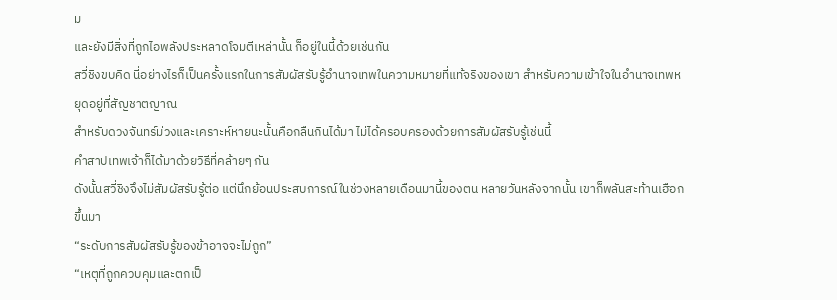ม
และยังมีสิ่งที่ถูกไอพลังประหลาดโจมตีเหล่านั้น ก็อยู่ในนี้ด้วยเช่นกัน
สวี่ชิงขบคิด นี่อย่างไรก็เป็นครั้งแรกในการสัมผัสรับรู้อำนาจเทพในความหมายที่แท้จริงของเขา สำหรับความเข้าใจในอำนาจเทพหยุดอยู่ที่สัญชาตญาณ
สำหรับดวงจันทร์ม่วงและเคราะห์หายนะนั้นคือกลืนกินได้มา ไม่ได้ครอบครองด้วยการสัมผัสรับรู้เช่นนี้
คำสาปเทพเจ้าก็ได้มาด้วยวิธีที่คล้ายๆ กัน
ดังนั้นสวี่ชิงจึงไม่สัมผัสรับรู้ต่อ แต่นึกย้อนประสบการณ์ในช่วงหลายเดือนมานี้ของตน หลายวันหลังจากนั้น เขาก็พลันสะท้านเฮือกขึ้นมา
“ระดับการสัมผัสรับรู้ของข้าอาจจะไม่ถูก”
“เหตุที่ถูกควบคุมและตกเป็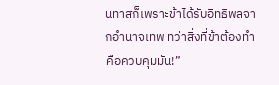นทาสก็เพราะข้าได้รับอิทธิพลจากอำนาจเทพ ทว่าสิ่งที่ข้าต้องทำคือควบคุมมัน!”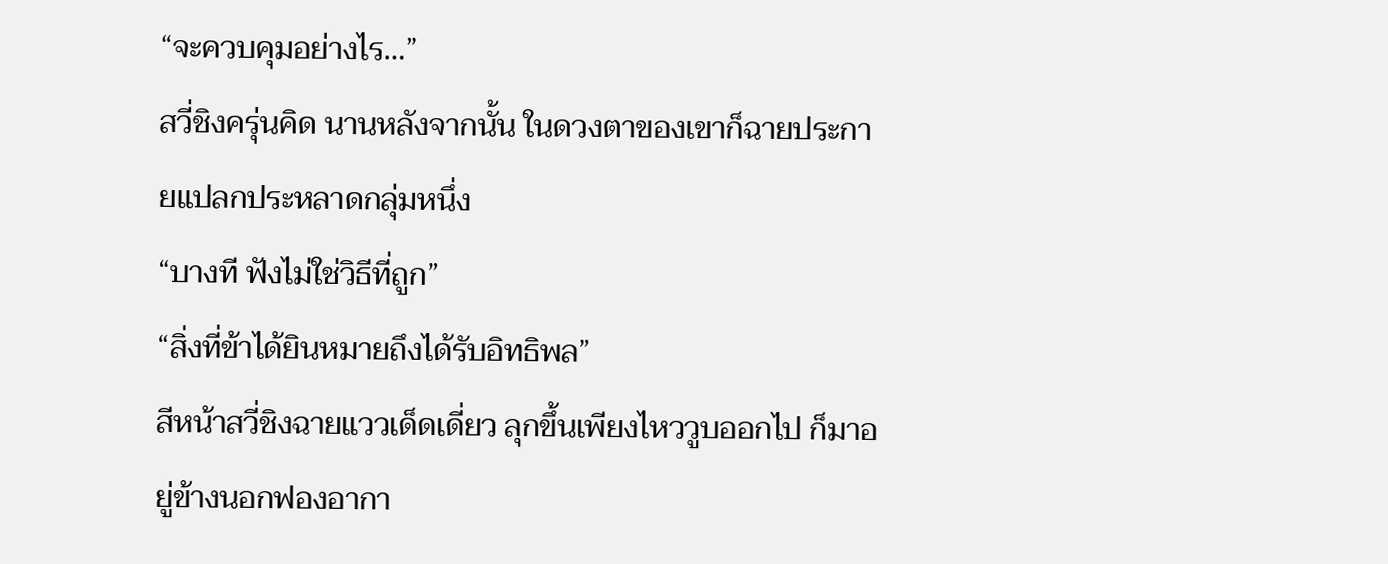“จะควบคุมอย่างไร…”
สวี่ชิงครุ่นคิด นานหลังจากนั้น ในดวงตาของเขาก็ฉายประกายแปลกประหลาดกลุ่มหนึ่ง
“บางที ฟังไม่ใช่วิธีที่ถูก”
“สิ่งที่ข้าได้ยินหมายถึงได้รับอิทธิพล”
สีหน้าสวี่ชิงฉายแววเด็ดเดี่ยว ลุกขึ้นเพียงไหววูบออกไป ก็มาอยู่ข้างนอกฟองอากา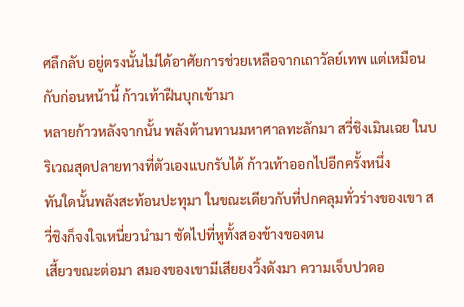ศลึกลับ อยู่ตรงนั้นไม่ได้อาศัยการช่วยเหลือจากเถาวัลย์เทพ แต่เหมือนกับก่อนหน้านี้ ก้าวเท้าฝืนบุกเข้ามา
หลายก้าวหลังจากนั้น พลังต้านทานมหาศาลทะลักมา สวี่ชิงเมินเฉย ในบริเวณสุดปลายทางที่ตัวเองแบกรับได้ ก้าวเท้าออกไปอีกครั้งหนึ่ง
ทันใดนั้นพลังสะท้อนปะทุมา ในขณะเดียวกับที่ปกคลุมทั่วร่างของเขา สวี่ชิงก็จงใจเหนี่ยวนำมา ซัดไปที่หูทั้งสองข้างของตน
เสี้ยวขณะต่อมา สมองของเขามีเสียยงวิ้งดังมา ความเจ็บปวดอ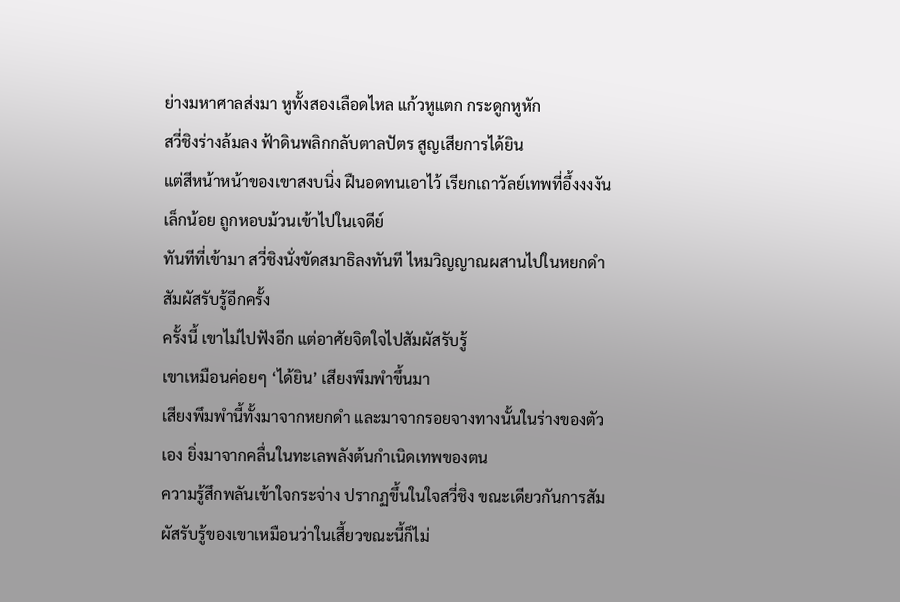ย่างมหาศาลส่งมา หูทั้งสองเลือดไหล แก้วหูแตก กระดูกหูหัก
สวี่ชิงร่างล้มลง ฟ้าดินพลิกกลับตาลปัตร สูญเสียการได้ยิน
แต่สีหน้าหน้าของเขาสงบนิ่ง ฝืนอดทนเอาไว้ เรียกเถาวัลย์เทพที่อึ้งงงงันเล็กน้อย ถูกหอบม้วนเข้าไปในเจดีย์
ทันทีที่เข้ามา สวี่ชิงนั่งขัดสมาธิลงทันที ไหมวิญญาณผสานไปในหยกดำ สัมผัสรับรู้อีกครั้ง
ครั้งนี้ เขาไม่ไปฟังอีก แต่อาศัยจิตใจไปสัมผัสรับรู้
เขาเหมือนค่อยๆ ‘ได้ยิน’ เสียงพึมพำขึ้นมา
เสียงพึมพำนี้ทั้งมาจากหยกดำ และมาจากรอยจางทางนั้นในร่างของตัวเอง ยิ่งมาจากคลื่นในทะเลพลังต้นกำเนิดเทพของตน
ความรู้สึกพลันเข้าใจกระจ่าง ปรากฏขึ้นในใจสวี่ชิง ขณะเดียวกันการสัมผัสรับรู้ของเขาเหมือนว่าในเสี้ยวขณะนี้ก็ไม่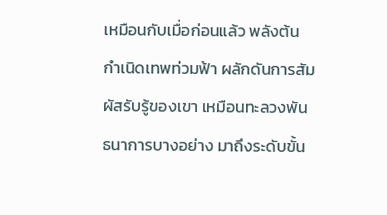เหมือนกับเมื่อก่อนแล้ว พลังต้นกำเนิดเทพท่วมฟ้า ผลักดันการสัมผัสรับรู้ของเขา เหมือนทะลวงพันธนาการบางอย่าง มาถึงระดับขั้น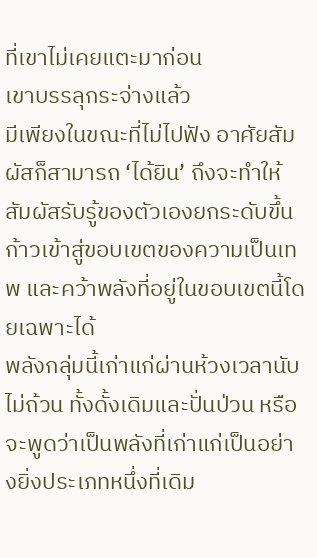ที่เขาไม่เคยแตะมาก่อน
เขาบรรลุกระจ่างแล้ว
มีเพียงในขณะที่ไม่ไปฟัง อาศัยสัมผัสก็สามารถ ‘ได้ยิน’ ถึงจะทำให้สัมผัสรับรู้ของตัวเองยกระดับขึ้น ก้าวเข้าสู่ขอบเขตของความเป็นเทพ และคว้าพลังที่อยู่ในขอบเขตนี้โดยเฉพาะได้
พลังกลุ่มนี้เก่าแก่ผ่านห้วงเวลานับไม่ถ้วน ทั้งดั้งเดิมและปั่นป่วน หรือจะพูดว่าเป็นพลังที่เก่าแก่เป็นอย่างยิ่งประเภทหนึ่งที่เดิม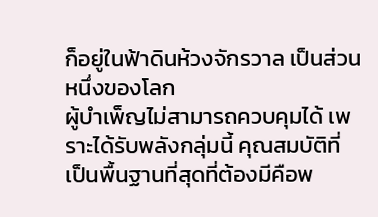ก็อยู่ในฟ้าดินห้วงจักรวาล เป็นส่วนหนึ่งของโลก
ผู้บำเพ็ญไม่สามารถควบคุมได้ เพราะได้รับพลังกลุ่มนี้ คุณสมบัติที่เป็นพื้นฐานที่สุดที่ต้องมีคือพ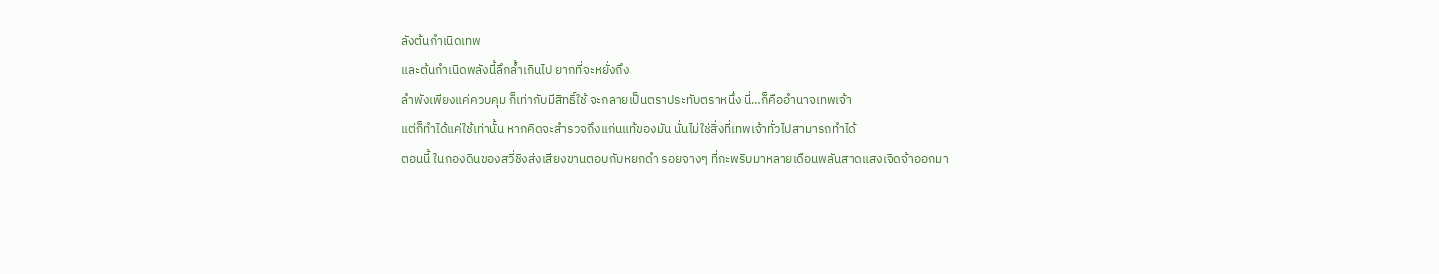ลังต้นกำเนิดเทพ
และต้นกำเนิดพลังนี้ลึกล้ำเกินไป ยากที่จะหยั่งถึง
ลำพังเพียงแค่ควบคุม ก็เท่ากับมีสิทธิ์ใช้ จะกลายเป็นตราประทับตราหนึ่ง นี่…ก็คืออำนาจเทพเจ้า
แต่ก็ทำได้แค่ใช้เท่านั้น หากคิดจะสำรวจถึงแก่นแท้ของมัน นั่นไม่ใช่สิ่งที่เทพเจ้าทั่วไปสามารถทำได้
ตอนนี้ ในกองดินของสวี่ชิงส่งเสียงขานตอบกับหยกดำ รอยจางๆ ที่กะพริบมาหลายเดือนพลันสาดแสงเจิดจ้าออกมา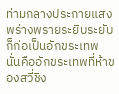ท่ามกลางประกายแสงพร่างพรายระยิบระยับก็ก่อเป็นอักขระเทพ
นั่นคืออักขระเทพที่ห้าของสวี่ชิง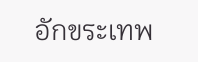อักขระเทพ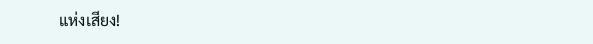แห่งเสียง!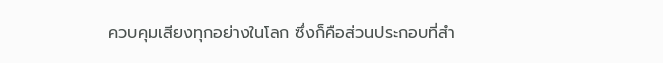ควบคุมเสียงทุกอย่างในโลก ซึ่งก็คือส่วนประกอบที่สำ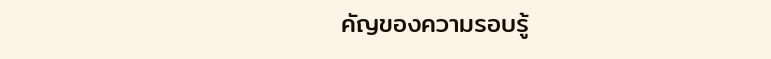คัญของความรอบรู้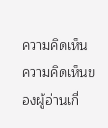ความคิดเห็น
ความคิดเห็นของผู้อ่านเกี่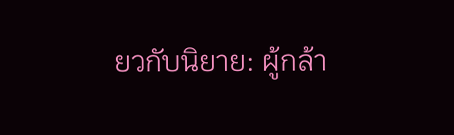ยวกับนิยาย: ผู้กล้า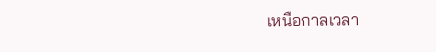เหนือกาลเวลา